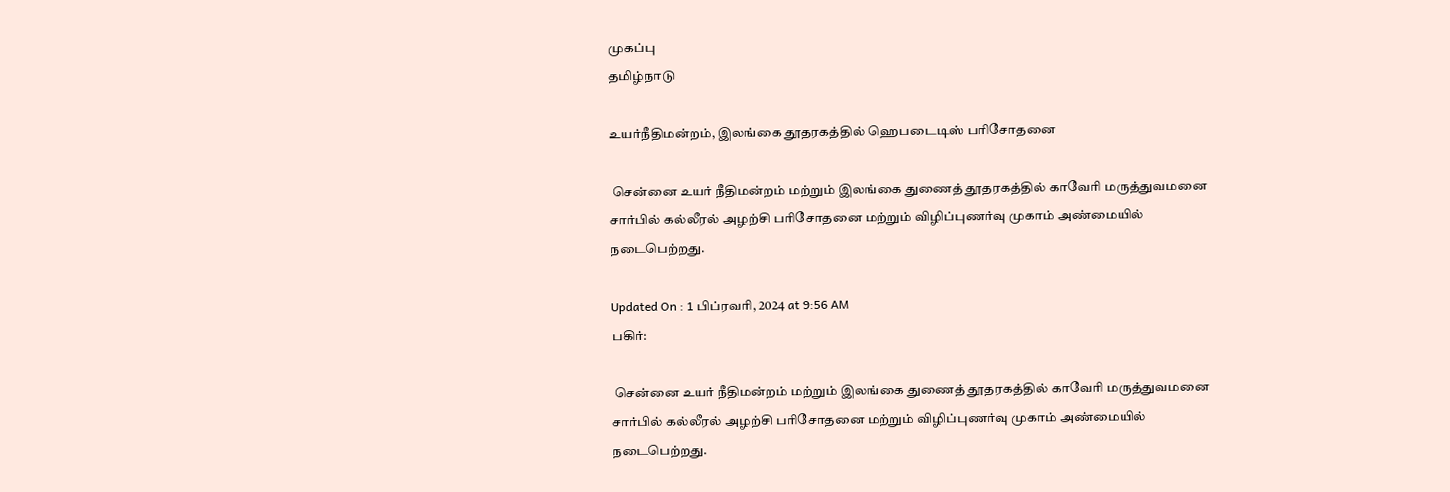முகப்பு
தமிழ்நாடு

உயர்நீதிமன்றம், இலங்கை தூதரகத்தில் ஹெபடைடிஸ் பரிசோதனை

 சென்னை உயர் நீதிமன்றம் மற்றும் இலங்கை துணைத் தூதரகத்தில் காவேரி மருத்துவமனை சார்பில் கல்லீரல் அழற்சி பரிசோதனை மற்றும் விழிப்புணர்வு முகாம் அண்மையில் நடைபெற்றது.

Updated On : 1 பிப்ரவரி, 2024 at 9:56 AM
பகிர்:

 சென்னை உயர் நீதிமன்றம் மற்றும் இலங்கை துணைத் தூதரகத்தில் காவேரி மருத்துவமனை சார்பில் கல்லீரல் அழற்சி பரிசோதனை மற்றும் விழிப்புணர்வு முகாம் அண்மையில் நடைபெற்றது.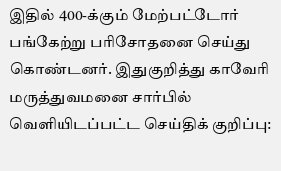இதில் 400-க்கும் மேற்பட்டோர் பங்கேற்று பரிசோதனை செய்து கொண்டனர். இதுகுறித்து காவேரி மருத்துவமனை சார்பில் வெளியிடப்பட்ட செய்திக் குறிப்பு: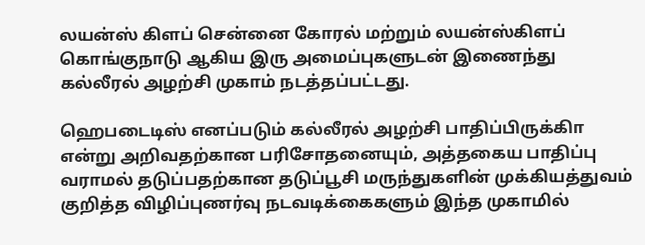லயன்ஸ் கிளப் சென்னை கோரல் மற்றும் லயன்ஸ்கிளப் கொங்குநாடு ஆகிய இரு அமைப்புகளுடன் இணைந்து கல்லீரல் அழற்சி முகாம் நடத்தப்பட்டது.

ஹெபடைடிஸ் எனப்படும் கல்லீரல் அழற்சி பாதிப்பிருக்கிா என்று அறிவதற்கான பரிசோதனையும், அத்தகைய பாதிப்பு வராமல் தடுப்பதற்கான தடுப்பூசி மருந்துகளின் முக்கியத்துவம் குறித்த விழிப்புணர்வு நடவடிக்கைகளும் இந்த முகாமில்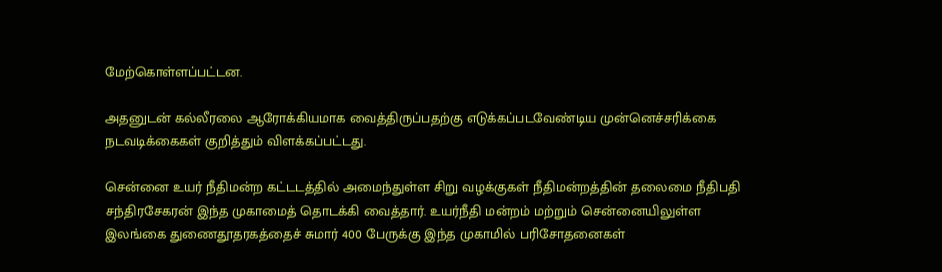மேற்கொள்ளப்பட்டன.

அதனுடன் கல்லீரலை ஆரோக்கியமாக வைத்திருப்பதற்கு எடுக்கப்படவேண்டிய முன்னெச்சரிக்கை நடவடிக்கைகள் குறித்தும் விளக்கப்பட்டது.

சென்னை உயர் நீதிமன்ற கட்டடத்தில் அமைந்துள்ள சிறு வழக்குகள் நீதிமன்றத்தின் தலைமை நீதிபதி சந்திரசேகரன் இந்த முகாமைத் தொடக்கி வைத்தார். உயர்நீதி மன்றம் மற்றும் சென்னையிலுள்ள இலங்கை துணைதூதரகத்தைச் சுமார் 400 பேருக்கு இந்த முகாமில் பரிசோதனைகள்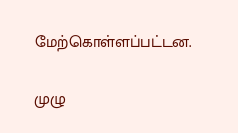மேற்கொள்ளப்பட்டன.

முழு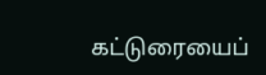கட்டுரையைப்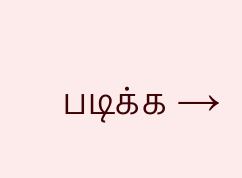படிக்க →